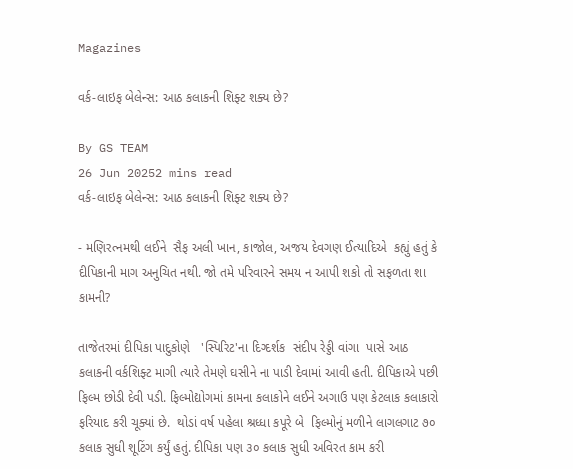Magazines

વર્ક-લાઇફ બેલેન્સ: આઠ કલાકની શિફ્ટ શક્ય છે?

By GS TEAM
26 Jun 20252 mins read
વર્ક-લાઇફ બેલેન્સ: આઠ કલાકની શિફ્ટ શક્ય છે?

- મણિરત્નમથી લઈને  સૈફ અલી ખાન, કાજોલ, અજય દેવગણ ઈત્યાદિએ  કહ્યું હતું કે દીપિકાની માગ અનુચિત નથી. જો તમે પરિવારને સમય ન આપી શકો તો સફળતા શા કામની?

તાજેતરમાં દીપિકા પાદુકોણે   'સ્પિરિટ'ના દિગ્દર્શક  સંદીપ રેડ્ડી વાંગા  પાસે આઠ કલાકની વર્કશિફ્ટ માગી ત્યારે તેમણે ઘસીને ના પાડી દેવામાં આવી હતી. દીપિકાએ પછી ફિલ્મ છોડી દેવી પડી. ફિલ્મોદ્યોગમાં કામના કલાકોને લઈને અગાઉ પણ કેટલાક કલાકારો ફરિયાદ કરી ચૂક્યાં છે.  થોડાં વર્ષ પહેલા શ્રધ્ધા કપૂરે બે  ફિલ્મોનું મળીને લાગલગાટ ૭૦ કલાક સુધી શૂટિંગ કર્યું હતું. દીપિકા પણ ૩૦ કલાક સુધી અવિરત કામ કરી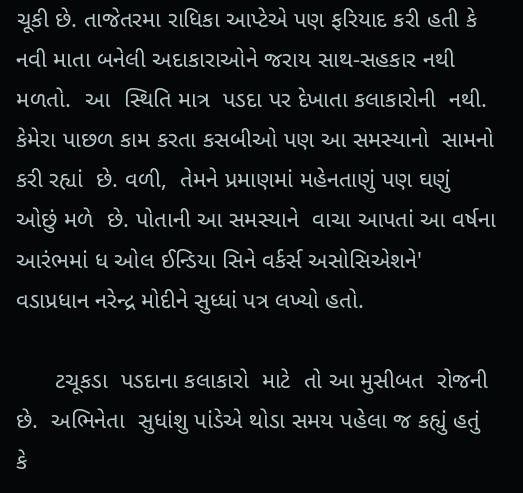ચૂકી છે. તાજેતરમા રાધિકા આપ્ટેએ પણ ફરિયાદ કરી હતી કે નવી માતા બનેલી અદાકારાઓને જરાય સાથ-સહકાર નથી મળતો.  આ  સ્થિતિ માત્ર  પડદા પર દેખાતા કલાકારોની  નથી. કેમેરા પાછળ કામ કરતા કસબીઓ પણ આ સમસ્યાનો  સામનો કરી રહ્યાં  છે. વળી,  તેમને પ્રમાણમાં મહેનતાણું પણ ઘણું ઓછું મળે  છે. પોતાની આ સમસ્યાને  વાચા આપતાં આ વર્ષના આરંભમાં ધ ઓલ ઈન્ડિયા સિને વર્કર્સ અસોસિએશને' વડાપ્રધાન નરેન્દ્ર મોદીને સુધ્ધાં પત્ર લખ્યો હતો.

      ટચૂકડા  પડદાના કલાકારો  માટે  તો આ મુસીબત  રોજની છે.  અભિનેતા  સુધાંશુ પાંડેએ થોડા સમય પહેલા જ કહ્યું હતું કે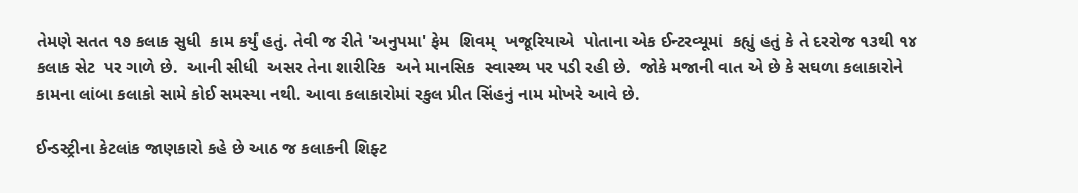તેમણે સતત ૧૭ કલાક સુધી  કામ કર્યું હતું. તેવી જ રીતે 'અનુપમા' ફેમ  શિવમ્  ખજૂરિયાએ  પોતાના એક ઈન્ટરવ્યૂમાં  કહ્યું હતું કે તે દરરોજ ૧૩થી ૧૪ કલાક સેટ  પર ગાળે છે.  આની સીધી  અસર તેના શારીરિક  અને માનસિક  સ્વાસ્થ્ય પર પડી રહી છે.  જોકે મજાની વાત એ છે કે સઘળા કલાકારોને  કામના લાંબા કલાકો સામે કોઈ સમસ્યા નથી. આવા કલાકારોમાં રકુલ પ્રીત સિંહનું નામ મોખરે આવે છે.

ઈન્ડસ્ટ્રીના કેટલાંક જાણકારો કહે છે આઠ જ કલાકની શિફ્ટ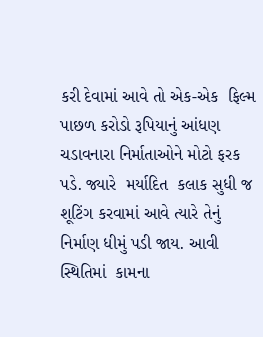કરી દેવામાં આવે તો એક-એક  ફિલ્મ પાછળ કરોડો રૂપિયાનું આંધણ ચડાવનારા નિર્માતાઓને મોટો ફરક પડે. જ્યારે  મર્યાદિત  કલાક સુધી જ શૂટિંગ કરવામાં આવે ત્યારે તેનું નિર્માણ ધીમું પડી જાય. આવી સ્થિતિમાં  કામના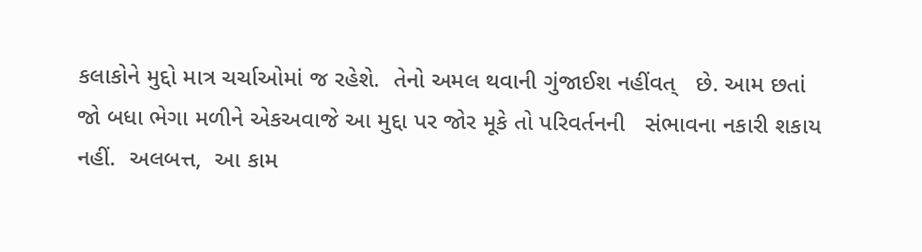કલાકોને મુદ્દો માત્ર ચર્ચાઓમાં જ રહેશે.  તેનો અમલ થવાની ગુંજાઈશ નહીંવત્   છે. આમ છતાં  જો બધા ભેગા મળીને એકઅવાજે આ મુદ્દા પર જોર મૂકે તો પરિવર્તનની   સંભાવના નકારી શકાય નહીં.  અલબત્ત,  આ કામ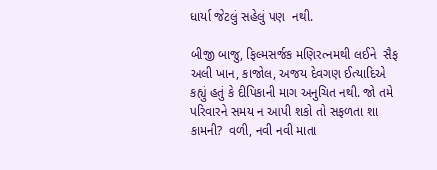ધાર્યા જેટલું સહેલું પણ  નથી.

બીજી બાજુ, ફિલ્મસર્જક મણિરત્નમથી લઈને  સૈફ અલી ખાન, કાજોલ, અજય દેવગણ ઈત્યાદિએ  કહ્યું હતું કે દીપિકાની માગ અનુચિત નથી. જો તમે પરિવારને સમય ન આપી શકો તો સફળતા શા કામની?  વળી, નવી નવી માતા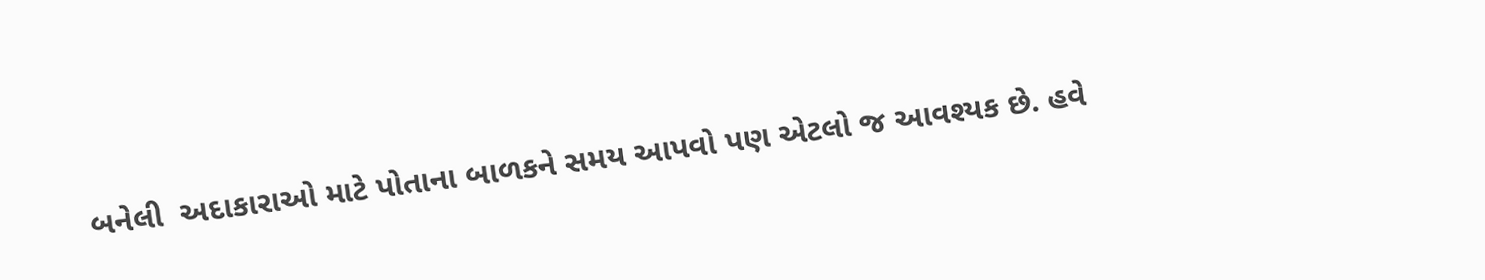બનેલી  અદાકારાઓ માટે પોતાના બાળકને સમય આપવો પણ એટલો જ આવશ્યક છે. હવે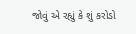જોવું એ રહ્યું કે શું કરોડો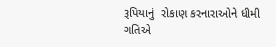રૂપિયાનું  રોકાણ કરનારાઓને ધીમી ગતિએ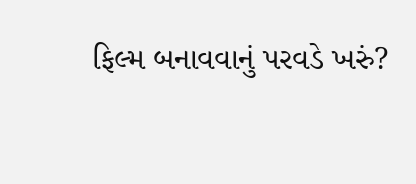ફિલ્મ બનાવવાનું પરવડે ખરું?